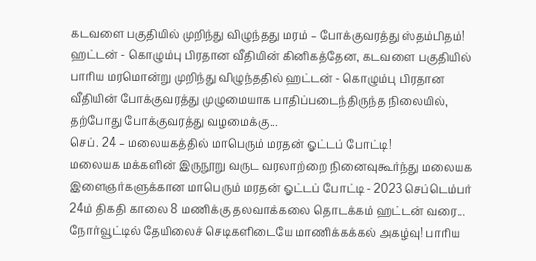கடவளை பகுதியில் முறிந்து விழுந்தது மரம் – போக்குவரத்து ஸ்தம்பிதம்!
ஹட்டன் - கொழும்பு பிரதான வீதியின் கினிகத்தேன, கடவளை பகுதியில் பாரிய மரமொன்று முறிந்து விழுந்ததில் ஹட்டன் - கொழும்பு பிரதான வீதியின் போக்குவரத்து முழுமையாக பாதிப்படைந்திருந்த நிலையில், தற்போது போக்குவரத்து வழமைக்கு...
செப். 24 – மலையகத்தில் மாபெரும் மரதன் ஓட்டப் போட்டி!
மலையக மக்களின் இருநூறு வருட வரலாற்றை நினைவுகூர்ந்து மலையக இளைஞர்களுக்கான மாபெரும் மரதன் ஓட்டப் போட்டி - 2023 செப்டெம்பர் 24ம் திகதி காலை 8 மணிக்கு தலவாக்கலை தொடக்கம் ஹட்டன் வரை...
நோர்வூட்டில் தேயிலைச் செடிகளிடையே மாணிக்கக்கல் அகழ்வு! பாரிய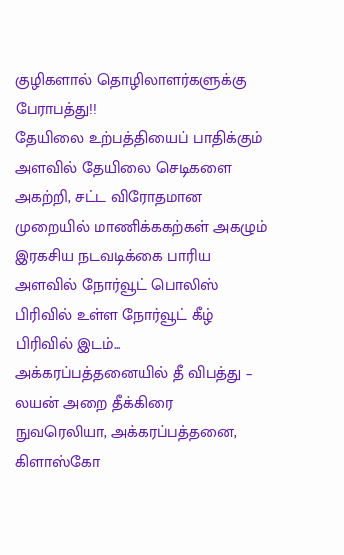குழிகளால் தொழிலாளர்களுக்கு பேராபத்து!!
தேயிலை உற்பத்தியைப் பாதிக்கும் அளவில் தேயிலை செடிகளை அகற்றி, சட்ட விரோதமான முறையில் மாணிக்ககற்கள் அகழும் இரகசிய நடவடிக்கை பாரிய அளவில் நோர்வூட் பொலிஸ் பிரிவில் உள்ள நோர்வூட் கீழ் பிரிவில் இடம்...
அக்கரப்பத்தனையில் தீ விபத்து – லயன் அறை தீக்கிரை
நுவரெலியா, அக்கரப்பத்தனை, கிளாஸ்கோ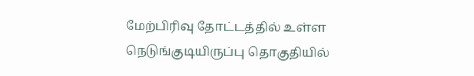மேற்பிரிவு தோட்டத்தில் உள்ள நெடுங்குடியிருப்பு தொகுதியில்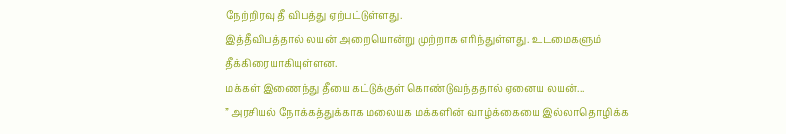நேற்றிரவு தீ விபத்து ஏற்பட்டுள்ளது.
இத்தீவிபத்தால் லயன் அறையொன்று முற்றாக எரிந்துள்ளது. உடமைகளும் தீக்கிரையாகியுள்ளன.
மக்கள் இணைந்து தீயை கட்டுக்குள் கொண்டுவந்ததால் ஏனைய லயன்...
” அரசியல் நோக்கத்துக்காக மலையக மக்களின் வாழ்க்கையை இல்லாதொழிக்க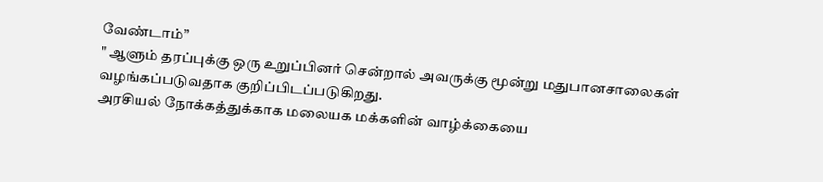வேண்டாம்”
" ஆளும் தரப்புக்கு ஒரு உறுப்பினர் சென்றால் அவருக்கு மூன்று மதுபானசாலைகள் வழங்கப்படுவதாக குறிப்பிடப்படுகிறது.
அரசியல் நோக்கத்துக்காக மலையக மக்களின் வாழ்க்கையை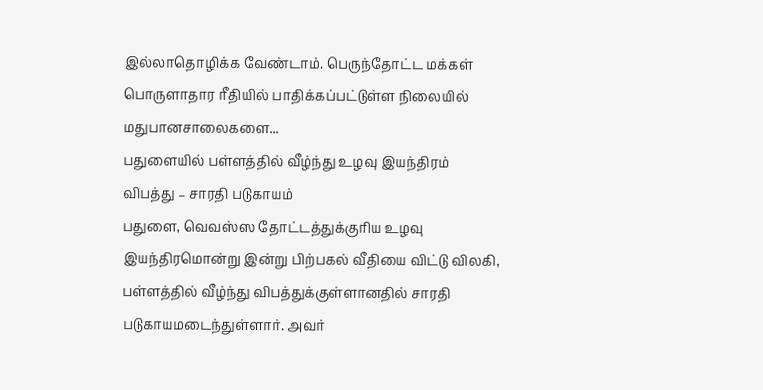இல்லாதொழிக்க வேண்டாம். பெருந்தோட்ட மக்கள் பொருளாதார ரீதியில் பாதிக்கப்பட்டுள்ள நிலையில் மதுபானசாலைகளை...
பதுளையில் பள்ளத்தில் வீழ்ந்து உழவு இயந்திரம் விபத்து – சாரதி படுகாயம்
பதுளை, வெவஸ்ஸ தோட்டத்துக்குரிய உழவு இயந்திரமொன்று இன்று பிற்பகல் வீதியை விட்டு விலகி, பள்ளத்தில் வீழ்ந்து விபத்துக்குள்ளானதில் சாரதி படுகாயமடைந்துள்ளார். அவர்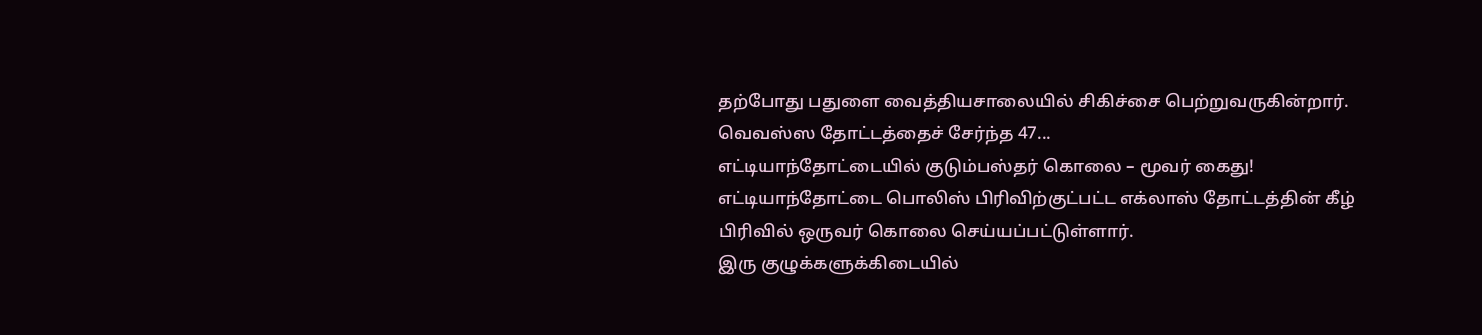தற்போது பதுளை வைத்தியசாலையில் சிகிச்சை பெற்றுவருகின்றார்.
வெவஸ்ஸ தோட்டத்தைச் சேர்ந்த 47...
எட்டியாந்தோட்டையில் குடும்பஸ்தர் கொலை – மூவர் கைது!
எட்டியாந்தோட்டை பொலிஸ் பிரிவிற்குட்பட்ட எக்லாஸ் தோட்டத்தின் கீழ் பிரிவில் ஒருவர் கொலை செய்யப்பட்டுள்ளார்.
இரு குழுக்களுக்கிடையில்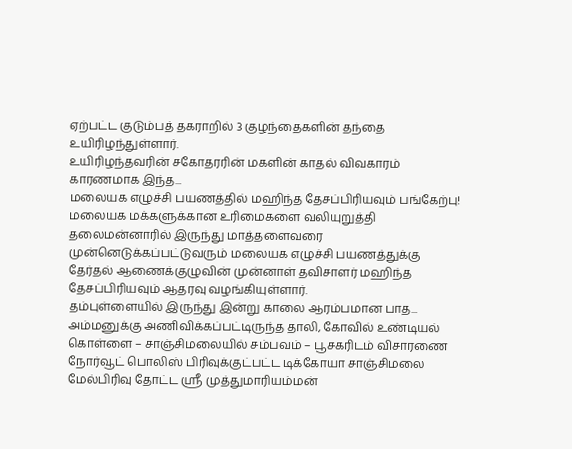ஏற்பட்ட குடும்பத் தகராறில் 3 குழந்தைகளின் தந்தை உயிரிழந்துள்ளார்.
உயிரிழந்தவரின் சகோதரரின் மகளின் காதல் விவகாரம் காரணமாக இந்த...
மலையக எழுச்சி பயணத்தில் மஹிந்த தேசப்பிரியவும் பங்கேற்பு!
மலையக மக்களுக்கான உரிமைகளை வலியுறுத்தி தலைமன்னாரில் இருந்து மாத்தளைவரை முன்னெடுக்கப்பட்டுவரும் மலையக எழுச்சி பயணத்துக்கு தேர்தல் ஆணைக்குழுவின் முன்னாள் தவிசாளர் மஹிந்த தேசப்பிரியவும் ஆதரவு வழங்கியுள்ளார்.
தம்புள்ளையில் இருந்து இன்று காலை ஆரம்பமான பாத...
அம்மனுக்கு அணிவிக்கப்பட்டிருந்த தாலி, கோவில் உண்டியல் கொள்ளை – சாஞ்சிமலையில் சம்பவம் – பூசகரிடம் விசாரணை
நோர்வூட் பொலிஸ் பிரிவுக்குட்பட்ட டிக்கோயா சாஞ்சிமலை மேல்பிரிவு தோட்ட ஶ்ரீ முத்துமாரியம்மன்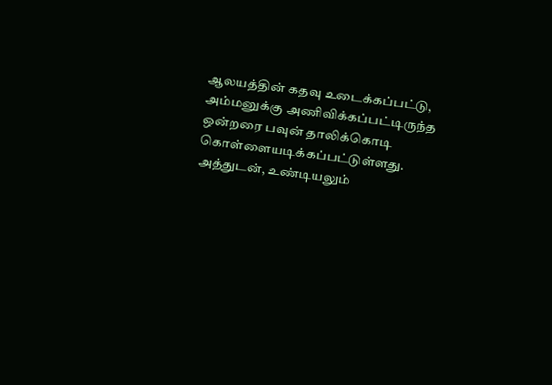ஆலயத்தின் கதவு உடைக்கப்பட்டு, அம்மனுக்கு அணிவிக்கப்பட்டிருந்த ஒன்றரை பவுன் தாலிக்கொடி கொள்ளையடிக்கப்பட்டுள்ளது. அத்துடன், உண்டியலும்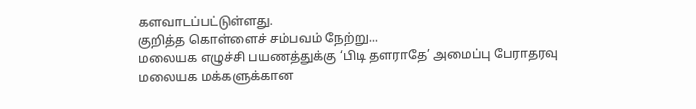களவாடப்பட்டுள்ளது.
குறித்த கொள்ளைச் சம்பவம் நேற்று...
மலையக எழுச்சி பயணத்துக்கு ‘பிடி தளராதே’ அமைப்பு பேராதரவு
மலையக மக்களுக்கான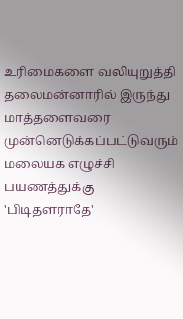உரிமைகளை வலியுறுத்தி தலைமன்னாரில் இருந்து மாத்தளைவரை முன்னெடுக்கப்பட்டுவரும் மலையக எழுச்சி பயணத்துக்கு 'பிடிதளராதே'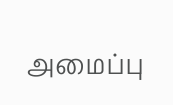அமைப்பு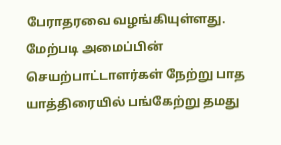பேராதரவை வழங்கியுள்ளது.
மேற்படி அமைப்பின் செயற்பாட்டாளர்கள் நேற்று பாத யாத்திரையில் பங்கேற்று தமது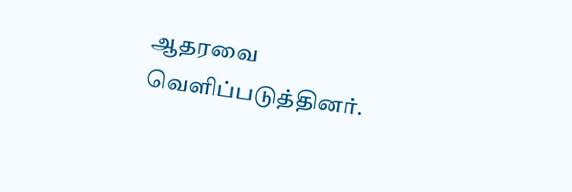ஆதரவை வெளிப்படுத்தினர்.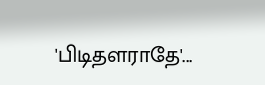'பிடிதளராதே'...